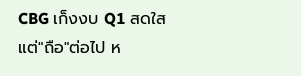CBG เก็งงบ Q1 สดใส แต่"ถือ"ต่อไป ห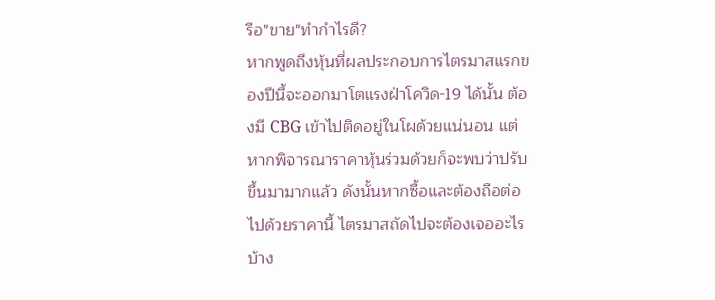รือ"ขาย"ทำกำไรดี?
หากพูดถึงหุ้นที่ผลประกอบการไตรมาสแรกของปีนี้จะออกมาโตแรงฝ่าโควิด-19 ได้นั้น ต้องมี CBG เข้าไปติดอยู่ในโผด้วยแน่นอน แต่หากพิจารณาราคาหุ้นร่วมด้วยก็จะพบว่าปรับขึ้นมามากแล้ว ดังนั้นหากซื้อและต้องถือต่อไปด้วยราคานี้ ไตรมาสถัดไปจะต้องเจออะไรบ้าง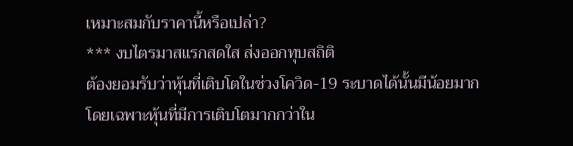เหมาะสมกับราคานี้หรือเปล่า?
*** งบไตรมาสแรกสดใส ส่งออกทุบสถิติ
ต้องยอมรับว่าหุ้นที่เติบโตในช่วงโควิด-19 ระบาดได้นั้นมีน้อยมาก โดยเฉพาะหุ้นที่มีการเติบโตมากกว่าใน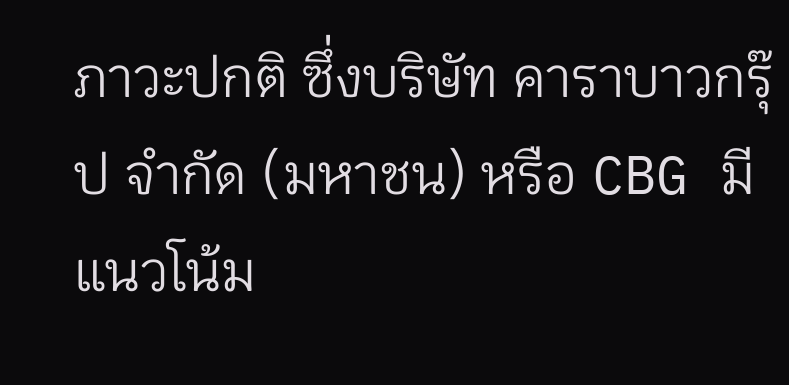ภาวะปกติ ซึ่งบริษัท คาราบาวกรุ๊ป จำกัด (มหาชน) หรือ CBG มีแนวโน้ม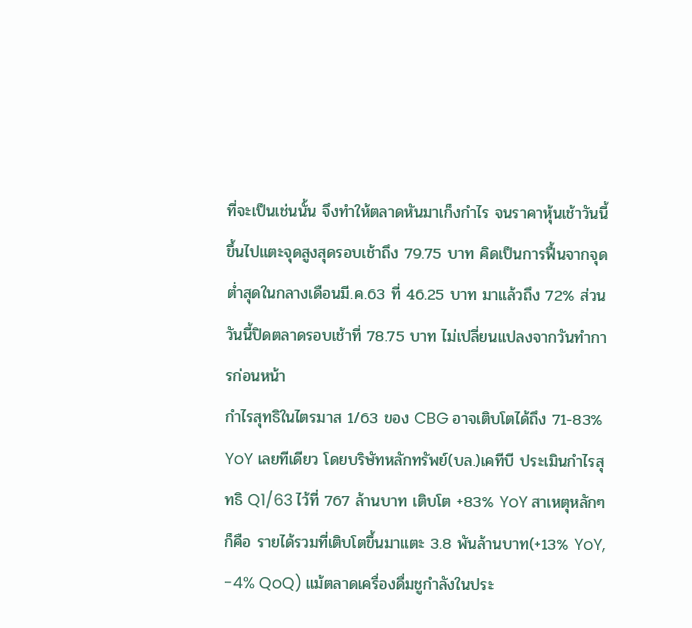ที่จะเป็นเช่นนั้น จึงทำให้ตลาดหันมาเก็งกำไร จนราคาหุ้นเช้าวันนี้ขึ้นไปแตะจุดสูงสุดรอบเช้าถึง 79.75 บาท คิดเป็นการฟื้นจากจุดต่ำสุดในกลางเดือนมี.ค.63 ที่ 46.25 บาท มาแล้วถึง 72% ส่วนวันนี้ปิดตลาดรอบเช้าที่ 78.75 บาท ไม่เปลี่ยนแปลงจากวันทำการก่อนหน้า
กำไรสุทธิในไตรมาส 1/63 ของ CBG อาจเติบโตได้ถึง 71-83% YoY เลยทีเดียว โดยบริษัทหลักทรัพย์(บล.)เคทีบี ประเมินกำไรสุทธิ Q1/63 ไว้ที่ 767 ล้านบาท เติบโต +83% YoY สาเหตุหลักๆก็คือ รายได้รวมที่เติบโตขึ้นมาแตะ 3.8 พันล้านบาท(+13% YoY, -4% QoQ) แม้ตลาดเครื่องดื่มชูกำลังในประ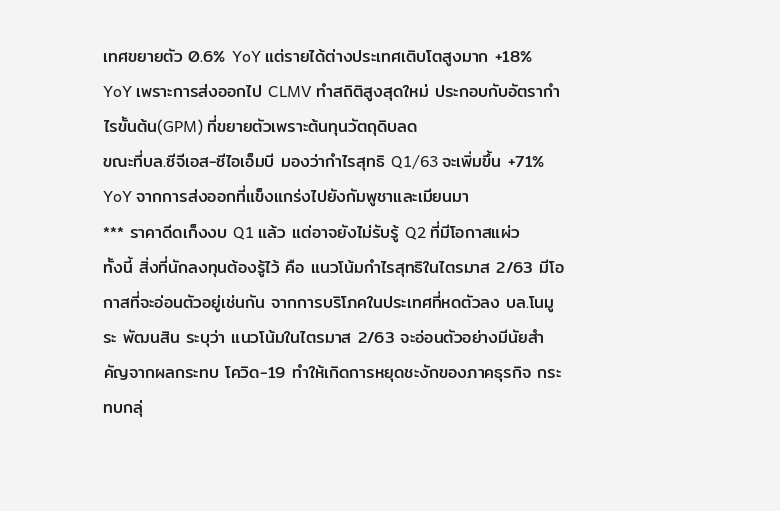เทศขยายตัว 0.6% YoY แต่รายได้ต่างประเทศเติบโตสูงมาก +18% YoY เพราะการส่งออกไป CLMV ทำสถิติสูงสุดใหม่ ประกอบกับอัตรากำไรขั้นต้น(GPM) ที่ขยายตัวเพราะต้นทุนวัตถุดิบลด
ขณะที่บล.ซีจีเอส-ซีไอเอ็มบี มองว่ากำไรสุทธิ Q1/63 จะเพิ่มขึ้น +71% YoY จากการส่งออกที่แข็งแกร่งไปยังกัมพูชาและเมียนมา
*** ราคาดีดเก็งงบ Q1 แล้ว แต่อาจยังไม่รับรู้ Q2 ที่มีโอกาสแผ่ว
ทั้งนี้ สิ่งที่นักลงทุนต้องรู้ไว้ คือ แนวโน้มกำไรสุทธิในไตรมาส 2/63 มีโอกาสที่จะอ่อนตัวอยู่เช่นกัน จากการบริโภคในประเทศที่หดตัวลง บล.โนมูระ พัฒนสิน ระบุว่า แนวโน้มในไตรมาส 2/63 จะอ่อนตัวอย่างมีนัยสำคัญจากผลกระทบ โควิด-19 ทำให้เกิดการหยุดชะงักของภาคธุรกิจ กระทบกลุ่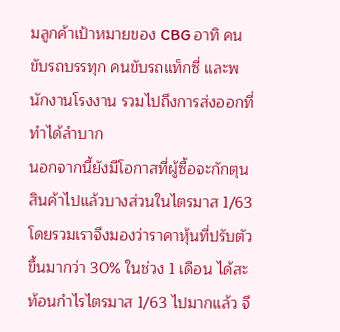มลูกค้าเป้าหมายของ CBG อาทิ คนขับรถบรรทุก คนขับรถแท็กซี่ และพนักงานโรงงาน รวมไปถึงการส่งออกที่ทำได้ลำบาก
นอกจากนี้ยังมีโอกาสที่ผู้ซื้อจะกักตุนสินค้าไปแล้วบางส่วนในไตรมาส 1/63 โดยรวมเราจึงมองว่าราคาหุ้นที่ปรับตัวขึ้นมากว่า 30% ในช่วง 1 เดือน ได้สะท้อนกำไรไตรมาส 1/63 ไปมากแล้ว จึ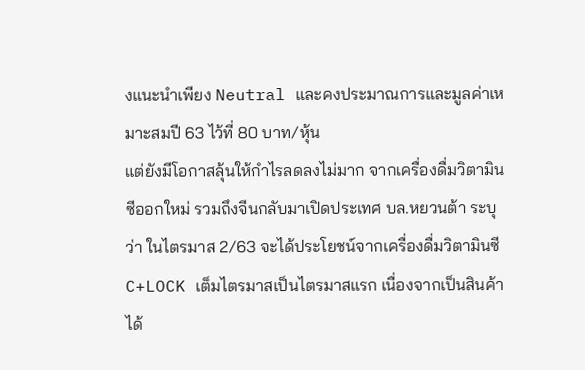งแนะนำเพียง Neutral และคงประมาณการและมูลค่าเหมาะสมปี 63 ไว้ที่ 80 บาท/หุ้น
แต่ยังมีโอกาสลุ้นให้กำไรลดลงไม่มาก จากเครื่องดื่มวิตามินซีออกใหม่ รวมถึงจีนกลับมาเปิดประเทศ บล.หยวนต้า ระบุว่า ในไตรมาส 2/63 จะได้ประโยชน์จากเครื่องดื่มวิตามินซี C+LOCK เต็มไตรมาสเป็นไตรมาสแรก เนื่องจากเป็นสินค้าได้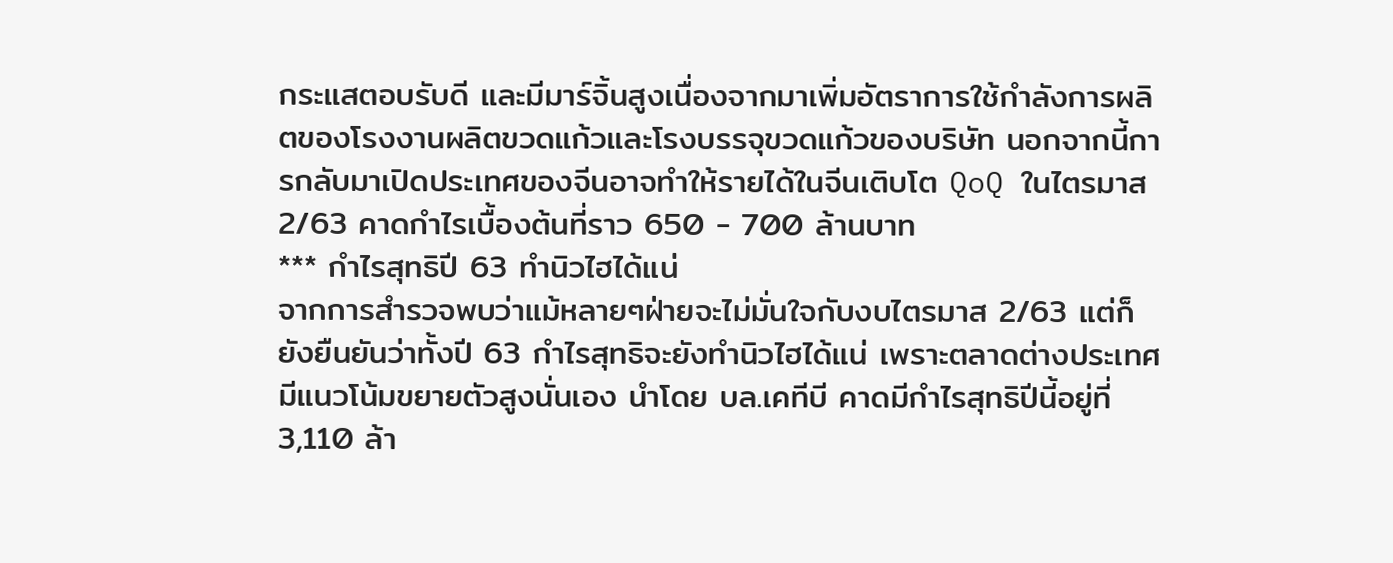กระแสตอบรับดี และมีมาร์จิ้นสูงเนื่องจากมาเพิ่มอัตราการใช้กำลังการผลิตของโรงงานผลิตขวดแก้วและโรงบรรจุขวดแก้วของบริษัท นอกจากนี้การกลับมาเปิดประเทศของจีนอาจทำให้รายได้ในจีนเติบโต QoQ ในไตรมาส 2/63 คาดกำไรเบื้องต้นที่ราว 650 - 700 ล้านบาท
*** กำไรสุทธิปี 63 ทำนิวไฮได้แน่
จากการสำรวจพบว่าแม้หลายๆฝ่ายจะไม่มั่นใจกับงบไตรมาส 2/63 แต่ก็ยังยืนยันว่าทั้งปี 63 กำไรสุทธิจะยังทำนิวไฮได้แน่ เพราะตลาดต่างประเทศมีแนวโน้มขยายตัวสูงนั่นเอง นำโดย บล.เคทีบี คาดมีกำไรสุทธิปีนี้อยู่ที่ 3,110 ล้า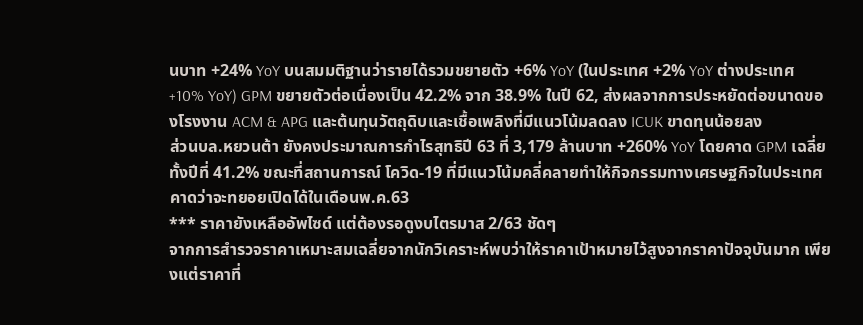นบาท +24% YoY บนสมมติฐานว่ารายได้รวมขยายตัว +6% YoY (ในประเทศ +2% YoY ต่างประเทศ +10% YoY) GPM ขยายตัวต่อเนื่องเป็น 42.2% จาก 38.9% ในปี 62, ส่งผลจากการประหยัดต่อขนาดของโรงงาน ACM & APG และต้นทุนวัตถุดิบและเชื้อเพลิงที่มีแนวโน้มลดลง ICUK ขาดทุนน้อยลง
ส่วนบล.หยวนต้า ยังคงประมาณการกำไรสุทธิปี 63 ที่ 3,179 ล้านบาท +260% YoY โดยคาด GPM เฉลี่ยทั้งปีที่ 41.2% ขณะที่สถานการณ์ โควิด-19 ที่มีแนวโน้มคลี่คลายทำให้กิจกรรมทางเศรษฐกิจในประเทศคาดว่าจะทยอยเปิดได้ในเดือนพ.ค.63
*** ราคายังเหลืออัพไซด์ แต่ต้องรอดูงบไตรมาส 2/63 ชัดๆ
จากการสำรวจราคาเหมาะสมเฉลี่ยจากนักวิเคราะห์พบว่าให้ราคาเป้าหมายไว้สูงจากราคาปัจจุบันมาก เพียงแต่ราคาที่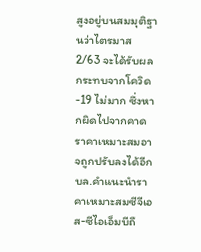สูงอยู่บนสมมุติฐานว่าไตรมาส 2/63 จะได้รับผลกระทบจากโควิด-19 ไม่มาก ซึ่งหากผิดไปจากคาดราคาเหมาะสมอาจถูกปรับลงได้อีก
บล.คำแนะนำราคาเหมาะสมซีจีเอส-ซีไอเอ็มบีถื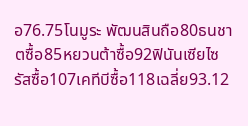อ76.75โนมูระ พัฒนสินถือ80ธนชาตซื้อ85หยวนต้าซื้อ92ฟินันเซียไซรัสซื้อ107เคทีบีซื้อ118เฉลี่ย93.12